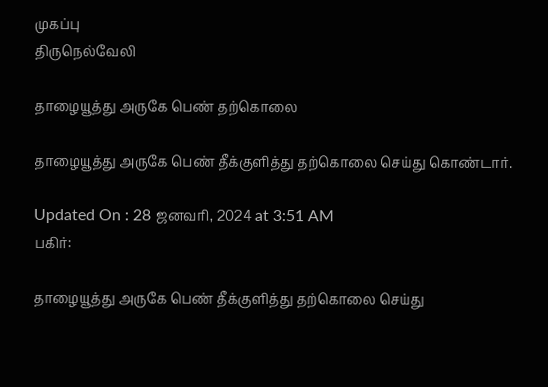முகப்பு
திருநெல்வேலி

தாழையூத்து அருகே பெண் தற்கொலை

தாழையூத்து அருகே பெண் தீக்குளித்து தற்கொலை செய்து கொண்டார்.

Updated On : 28 ஜனவரி, 2024 at 3:51 AM
பகிர்:

தாழையூத்து அருகே பெண் தீக்குளித்து தற்கொலை செய்து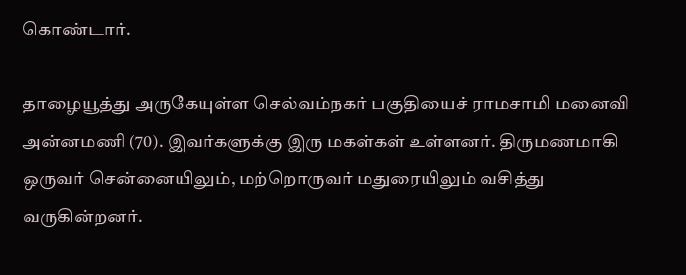கொண்டார்.

தாழையூத்து அருகேயுள்ள செல்வம்நகர் பகுதியைச் ராமசாமி மனைவி அன்னமணி (70). இவர்களுக்கு இரு மகள்கள் உள்ளனர். திருமணமாகி ஒருவர் சென்னையிலும், மற்றொருவர் மதுரையிலும் வசித்து வருகின்றனர்.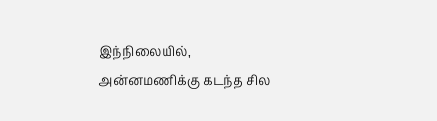இந்நிலையில், அன்னமணிக்கு கடந்த சில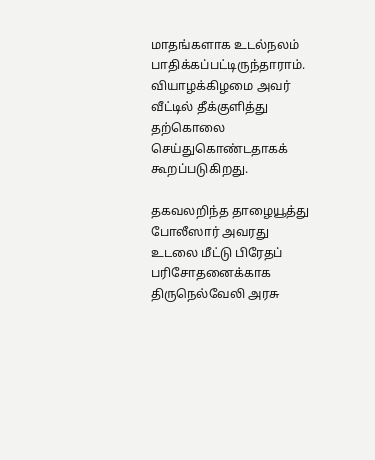மாதங்களாக உடல்நலம் பாதிக்கப்பட்டிருந்தாராம். வியாழக்கிழமை அவர் வீட்டில் தீக்குளித்து தற்கொலை செய்துகொண்டதாகக் கூறப்படுகிறது.

தகவலறிந்த தாழையூத்து போலீஸார் அவரது உடலை மீட்டு பிரேதப் பரிசோதனைக்காக திருநெல்வேலி அரசு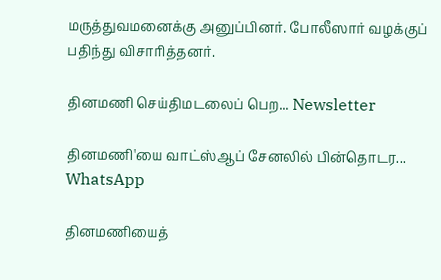மருத்துவமனைக்கு அனுப்பினர். போலீஸார் வழக்குப் பதிந்து விசாரித்தனர்.

தினமணி செய்திமடலைப் பெற... Newsletter

தினமணி'யை வாட்ஸ்ஆப் சேனலில் பின்தொடர... WhatsApp

தினமணியைத்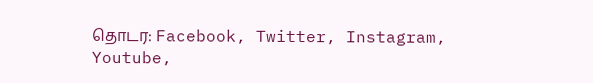தொடர: Facebook, Twitter, Instagram, Youtube,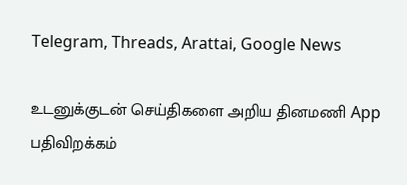Telegram, Threads, Arattai, Google News

உடனுக்குடன் செய்திகளை அறிய தினமணி App பதிவிறக்கம்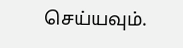செய்யவும்.